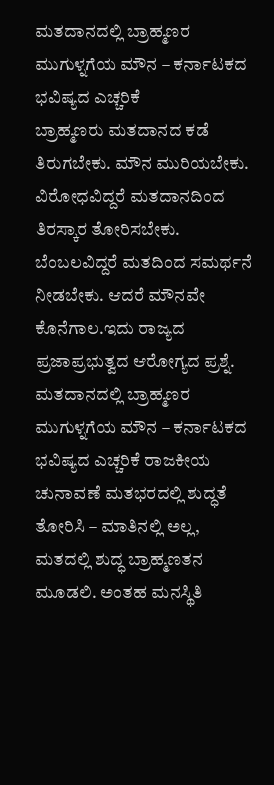ಮತದಾನದಲ್ಲಿ ಬ್ರಾಹ್ಮಣರ ಮುಗುಳ್ನಗೆಯ ಮೌನ – ಕರ್ನಾಟಕದ ಭವಿಷ್ಯದ ಎಚ್ಚರಿಕೆ
ಬ್ರಾಹ್ಮಣರು ಮತದಾನದ ಕಡೆ ತಿರುಗಬೇಕು. ಮೌನ ಮುರಿಯಬೇಕು. ವಿರೋಧವಿದ್ದರೆ ಮತದಾನದಿಂದ ತಿರಸ್ಕಾರ ತೋರಿಸಬೇಕು. ಬೆಂಬಲವಿದ್ದರೆ ಮತದಿಂದ ಸಮರ್ಥನೆ ನೀಡಬೇಕು. ಆದರೆ ಮೌನವೇ ಕೊನೆಗಾಲ.ಇದು ರಾಜ್ಯದ ಪ್ರಜಾಪ್ರಭುತ್ವದ ಆರೋಗ್ಯದ ಪ್ರಶ್ನೆ. ಮತದಾನದಲ್ಲಿ ಬ್ರಾಹ್ಮಣರ ಮುಗುಳ್ನಗೆಯ ಮೌನ – ಕರ್ನಾಟಕದ ಭವಿಷ್ಯದ ಎಚ್ಚರಿಕೆ ರಾಜಕೀಯ ಚುನಾವಣೆ ಮತಭರದಲ್ಲಿ ಶುದ್ಧತೆ ತೋರಿಸಿ – ಮಾತಿನಲ್ಲಿ ಅಲ್ಲ, ಮತದಲ್ಲಿ ಶುದ್ಧ ಬ್ರಾಹ್ಮಣತನ ಮೂಡಲಿ. ಅಂತಹ ಮನಸ್ಥಿತಿ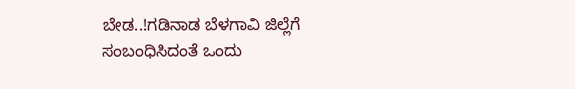ಬೇಡ..!ಗಡಿನಾಡ ಬೆಳಗಾವಿ ಜಿಲ್ಲೆಗೆ ಸಂಬಂಧಿಸಿದಂತೆ ಒಂದು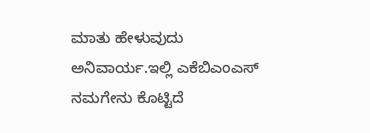ಮಾತು ಹೇಳುವುದು ಅನಿವಾರ್ಯ.ಇಲ್ಲಿ ಎಕೆಬಿಎಂಎಸ್ ನಮಗೇನು ಕೊಟ್ಟಿದೆ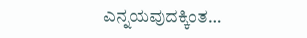ಎನ್ನಯವುದಕ್ಕಿಂತ…